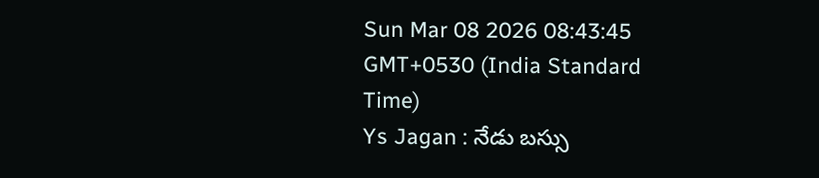Sun Mar 08 2026 08:43:45 GMT+0530 (India Standard Time)
Ys Jagan : నేడు బస్సు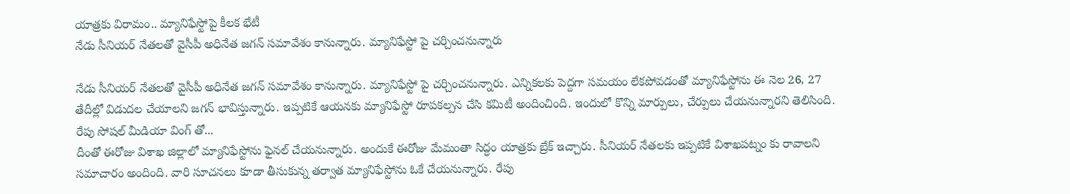యాత్రకు విరామం.. మ్యానిఫేస్టోపై కీలక భేటీ
నేడు సీనియర్ నేతలతో వైసీపీ అధినేత జగన్ సమావేశం కానున్నారు. మ్యానిఫేస్టో పై చర్చించనున్నారు

నేడు సీనియర్ నేతలతో వైసీపీ అధినేత జగన్ సమావేశం కానున్నారు. మ్యానిఫేస్టో పై చర్చించనున్నారు. ఎన్నికలకు పెద్దగా సమయం లేకపోవడంతో మ్యానిఫేస్టోను ఈ నెల 26, 27 తేదీల్లో విడుదల చేయాలని జగన్ భావిస్తున్నారు. ఇప్పటికే ఆయనకు మ్యానిఫేస్టో రూపకల్పన చేసి కమిటీ అందించింది. ఇందులో కొన్ని మార్పులు, చేర్పులు చేయనున్నారని తెలిసింది.
రేపు సోషల్ మీడియా వింగ్ తో...
దీంతో ఈరోజు విశాఖ జిల్లాలో మ్యానిఫేస్టోను ఫైనల్ చేయనున్నారు. అందుకే ఈరోజు మేమంతా సిద్ధం యాత్రకు బ్రేక్ ఇచ్చారు. సీనియర్ నేతలకు ఇప్పటికే విశాఖపట్నం కు రావాలని సమాచారం అందింది. వారి సూచనలు కూడా తీసుకున్న తర్వాత మ్యానిఫేస్టోను ఓకే చేయనున్నారు. రేపు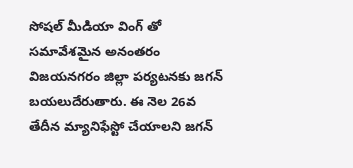సోషల్ మీడియా వింగ్ తో సమావేశమైన అనంతరం విజయనగరం జిల్లా పర్యటనకు జగన్ బయలుదేరుతారు. ఈ నెల 26వ తేదీన మ్యానిఫేస్టో చేయాలని జగన్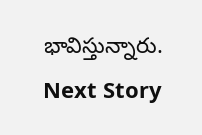భావిస్తున్నారు.
Next Story